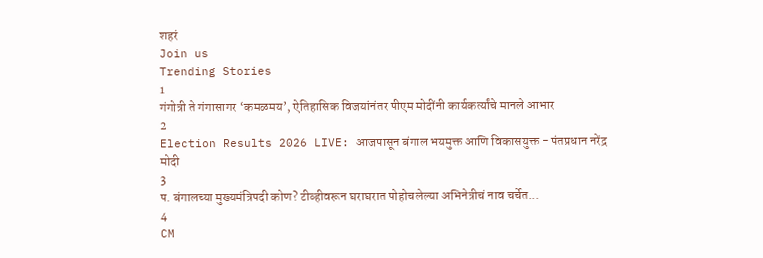शहरं
Join us
Trending Stories
1
गंगोत्री ते गंगासागर ‘कमळमय’, ऐतिहासिक विजयांनंतर पीएम मोदींनी कार्यकर्त्यांचे मानले आभार
2
Election Results 2026 LIVE: आजपासून बंगाल भयमुक्त आणि विकासयुक्त - पंतप्रधान नरेंद्र मोदी
3
प. बंगालच्या मुख्यमंत्रिपदी कोण? टीव्हीवरून घराघरात पोहोचलेल्या अभिनेत्रीचं नाव चर्चेत...
4
CM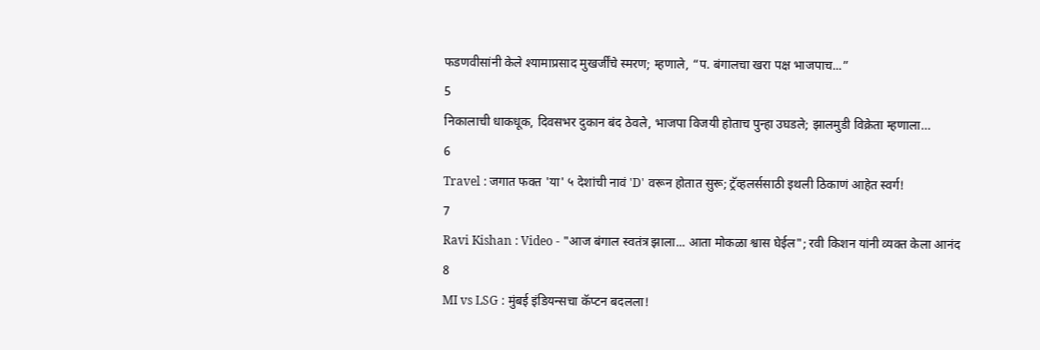फडणवीसांनी केले श्यामाप्रसाद मुखर्जींचे स्मरण; म्हणाले, “प. बंगालचा खरा पक्ष भाजपाच...”
5
निकालाची धाकधूक, दिवसभर दुकान बंद ठेवले, भाजपा विजयी होताच पुन्हा उघडले; झालमुडी विक्रेता म्हणाला…
6
Travel : जगात फक्त 'या' ५ देशांची नावं 'D' वरून होतात सुरू; ट्रॅव्हलर्ससाठी इथली ठिकाणं आहेत स्वर्ग!
7
Ravi Kishan : Video - "आज बंगाल स्वतंत्र झाला... आता मोकळा श्वास घेईल"; रवी किशन यांनी व्यक्त केला आनंद
8
MI vs LSG : मुंबई इंडियन्सचा कॅप्टन बदलला!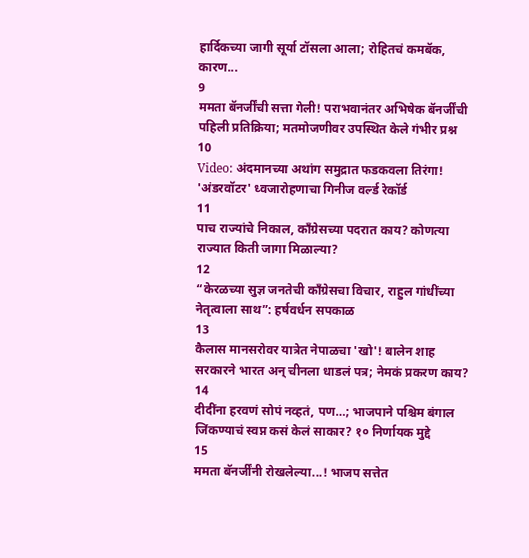हार्दिकच्या जागी सूर्या टॉसला आला; रोहितचं कमबॅक, कारण...
9
ममता बॅनर्जींची सत्ता गेली! पराभवानंतर अभिषेक बॅनर्जींची पहिली प्रतिक्रिया; मतमोजणीवर उपस्थित केले गंभीर प्रश्न
10
Video: अंदमानच्या अथांग समुद्रात फडकवला तिरंगा! 'अंडरवॉटर' ध्वजारोहणाचा गिनीज वर्ल्ड रेकॉर्ड
11
पाच राज्यांचे निकाल, काँग्रेसच्या पदरात काय? कोणत्या राज्यात किती जागा मिळाल्या?
12
“केरळच्या सुज्ञ जनतेची काँग्रेसचा विचार, राहुल गांधींच्या नेतृत्वाला साथ”: हर्षवर्धन सपकाळ
13
कैलास मानसरोवर यात्रेत नेपाळचा 'खो'! बालेन शाह सरकारने भारत अन् चीनला धाडलं पत्र; नेमकं प्रकरण काय?
14
दीदींना हरवणं सोपं नव्हतं, पण…; भाजपाने पश्चिम बंगाल जिंकण्याचं स्वप्न कसं केलं साकार? १० निर्णायक मुद्दे
15
ममता बॅनर्जींनी रोखलेल्या...! भाजप सत्तेत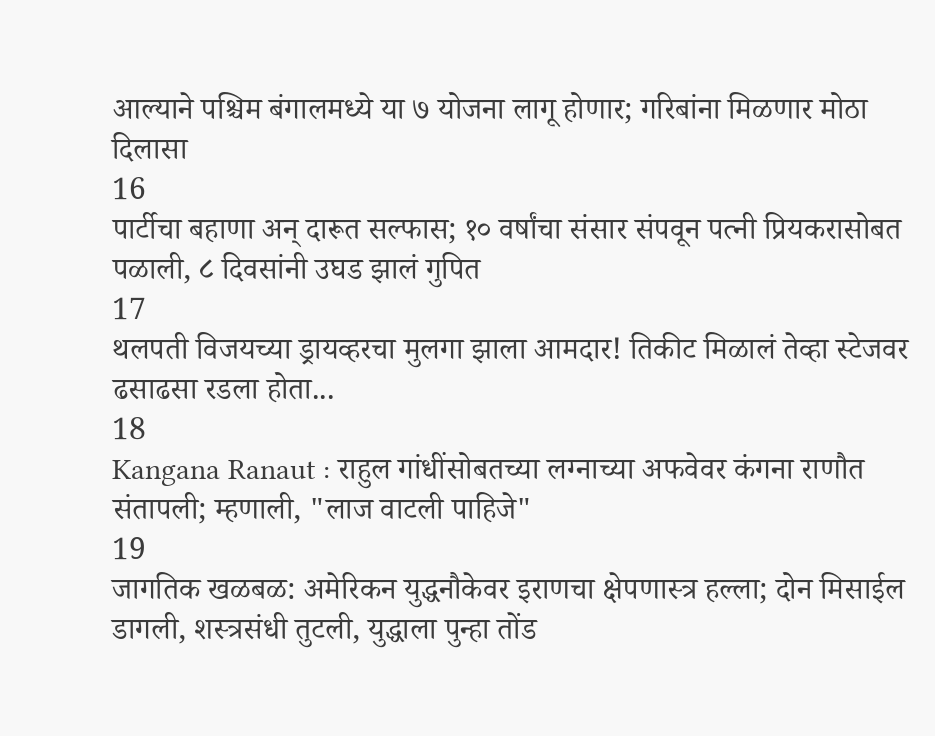आल्याने पश्चिम बंगालमध्ये या ७ योजना लागू होणार; गरिबांना मिळणार मोठा दिलासा
16
पार्टीचा बहाणा अन् दारूत सल्फास; १० वर्षांचा संसार संपवून पत्नी प्रियकरासोबत पळाली, ८ दिवसांनी उघड झालं गुपित
17
थलपती विजयच्या ड्रायव्हरचा मुलगा झाला आमदार! तिकीट मिळालं तेव्हा स्टेजवर ढसाढसा रडला होता...
18
Kangana Ranaut : राहुल गांधींसोबतच्या लग्नाच्या अफवेवर कंगना राणौत संतापली; म्हणाली, "लाज वाटली पाहिजे"
19
जागतिक खळबळ: अमेरिकन युद्धनौकेवर इराणचा क्षेपणास्त्र हल्ला; दोन मिसाईल डागली, शस्त्रसंधी तुटली, युद्धाला पुन्हा तोंड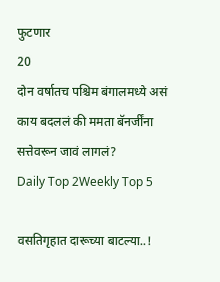फुटणार
20
दोन वर्षातच पश्चिम बंगालमध्ये असं काय बदललं की ममता बॅनर्जींना सत्तेवरून जावं लागलं?
Daily Top 2Weekly Top 5

वसतिगृहात दारूच्या बाटल्या..!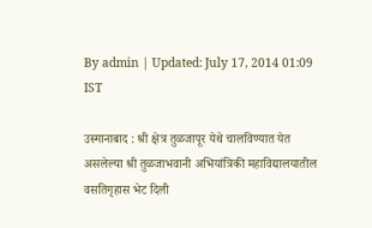By admin | Updated: July 17, 2014 01:09 IST

उस्मानाबाद : श्री क्षेत्र तुळजापूर येथे चालविण्यात येत असलेल्या श्री तुळजाभवानी अभियांत्रिकी महाविद्यालयातील वसतिगृहास भेट दिली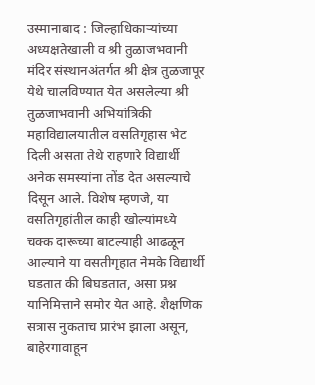उस्मानाबाद : जिल्हाधिकाऱ्यांच्या अध्यक्षतेखाली व श्री तुळाजभवानी मंदिर संस्थानअंतर्गत श्री क्षेत्र तुळजापूर येथे चालविण्यात येत असलेल्या श्री तुळजाभवानी अभियांत्रिकी महाविद्यालयातील वसतिगृहास भेट दिली असता तेथे राहणारे विद्यार्थी अनेक समस्यांना तोंड देत असल्याचे दिसून आले. विशेष म्हणजे, या वसतिगृहांतील काही खोल्यांमध्ये चक्क दारूच्या बाटल्याही आढळून आल्याने या वसतीगृहात नेमके विद्यार्थी घडतात की बिघडतात, असा प्रश्न यानिमित्ताने समोर येत आहे. शैक्षणिक सत्रास नुकताच प्रारंभ झाला असून, बाहेरगावाहून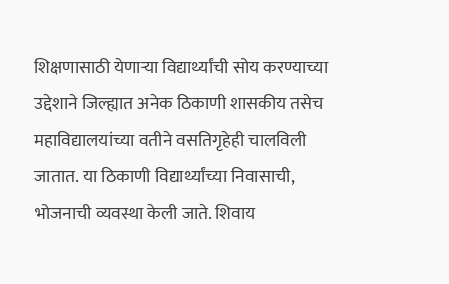शिक्षणासाठी येणाऱ्या विद्यार्थ्यांची सोय करण्याच्या उद्देशाने जिल्ह्यात अनेक ठिकाणी शासकीय तसेच महाविद्यालयांच्या वतीने वसतिगृहेही चालविली जातात. या ठिकाणी विद्यार्थ्यांच्या निवासाची, भोजनाची व्यवस्था केली जाते. शिवाय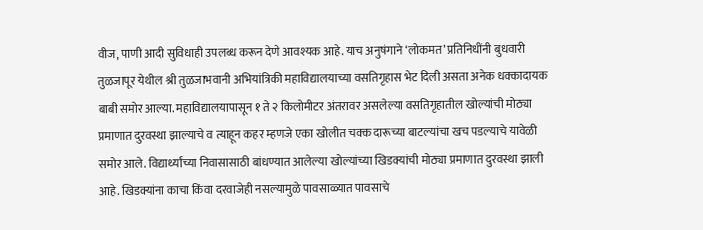वीज, पाणी आदी सुविधाही उपलब्ध करून देणे आवश्यक आहे. याच अनुषंगाने ‘लोकमत’ प्रतिनिधींनी बुधवारी तुळजापूर येथील श्री तुळजाभवानी अभियांत्रिकी महाविद्यालयाच्या वसतिगृहास भेट दिली असता अनेक धक्कादायक बाबी समोर आल्या. महाविद्यालयापासून १ ते २ किलोमीटर अंतरावर असलेल्या वसतिगृहातील खोल्यांची मोठ्या प्रमाणात दुरवस्था झाल्याचे व त्याहून कहर म्हणजे एका खोलीत चक्क दारूच्या बाटल्यांचा खच पडल्याचे यावेळी समोर आले. विद्यार्थ्यांच्या निवासासाठी बांधण्यात आलेल्या खोल्यांच्या खिडक्यांची मोठ्या प्रमाणात दुरवस्था झाली आहे. खिडक्यांना काचा किंवा दरवाजेही नसल्यामुळे पावसाळ्यात पावसाचे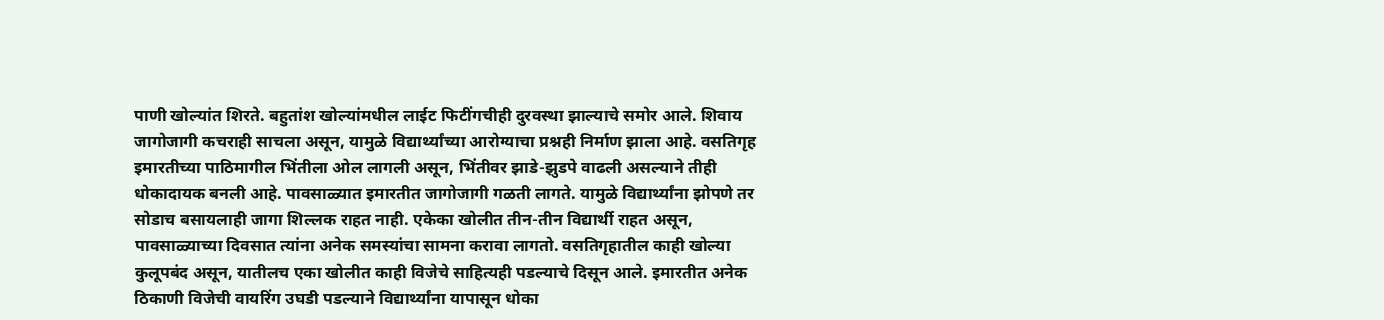पाणी खोल्यांत शिरते. बहुतांश खोल्यांमधील लाईट फिटींगचीही दुरवस्था झाल्याचे समोर आले. शिवाय जागोजागी कचराही साचला असून, यामुळे विद्यार्थ्यांच्या आरोग्याचा प्रश्नही निर्माण झाला आहे. वसतिगृह इमारतीच्या पाठिमागील भिंतीला ओल लागली असून, भिंतीवर झाडे-झुडपे वाढली असल्याने तीही धोकादायक बनली आहे. पावसाळ्यात इमारतीत जागोजागी गळती लागते. यामुळे विद्यार्थ्यांना झोपणे तर सोडाच बसायलाही जागा शिल्लक राहत नाही. एकेका खोलीत तीन-तीन विद्यार्थी राहत असून, पावसाळ्याच्या दिवसात त्यांना अनेक समस्यांचा सामना करावा लागतो. वसतिगृहातील काही खोल्या कुलूपबंद असून, यातीलच एका खोलीत काही विजेचे साहित्यही पडल्याचे दिसून आले. इमारतीत अनेक ठिकाणी विजेची वायरिंग उघडी पडल्याने विद्यार्थ्यांना यापासून धोका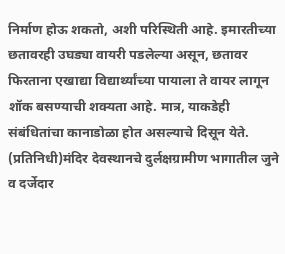निर्माण होऊ शकतो, अशी परिस्थिती आहे. इमारतीच्या छतावरही उघड्या वायरी पडलेल्या असून, छतावर फिरताना एखाद्या विद्यार्थ्यांच्या पायाला ते वायर लागून शॉक बसण्याची शक्यता आहे. मात्र, याकडेही संबंधितांचा कानाडोळा होत असल्याचे दिसून येते. (प्रतिनिधी)मंदिर देवस्थानचे दुर्लक्षग्रामीण भागातील जुने व दर्जेदार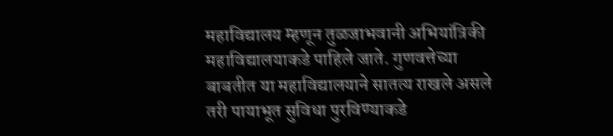महाविद्यालय म्हणून तुळजाभवानी अभियांत्रिकी महाविद्यालयाकडे पाहिले जाते. गुणवत्तेच्या बाबतीत या महाविद्यालयाने सातत्य राखले असले तरी पायाभूत सुविधा पुरविण्याकडे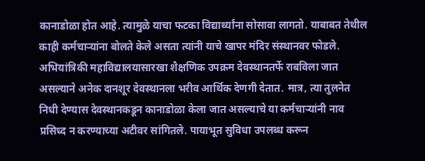कानाडोळा होत आहे. त्यामुळे याचा फटका विद्यार्थ्यांना सोसावा लागतो. याबाबत तेथील काही कर्मचाऱ्यांना बोलते केले असता त्यांनी याचे खापर मंदिर संस्थानवर फोडले. अभियांत्रिकी महाविद्यालयासारखा शैक्षणिक उपक्रम देवस्थानतर्फे राबविला जात असल्याने अनेक दानशूर देवस्थानला भरीव आर्थिक देणगी देतात. मात्र, त्या तुलनेत निधी देण्यास देवस्थानकडून कानाडोळा केला जात असल्याचे या कर्मचाऱ्यांनी नाव प्रसिध्द न करण्याच्या अटीवर सांगितले. पायाभूत सुविधा उपलब्ध करून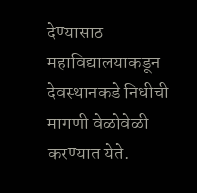देण्यासाठ महाविद्यालयाकडून देवस्थानकडे निधीची मागणी वेळोवेळी करण्यात येते.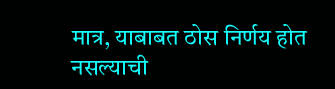मात्र, याबाबत ठोस निर्णय होत नसल्याची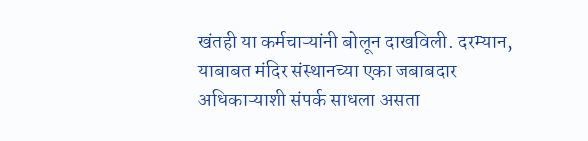खंतही या कर्मचाऱ्यांनी बोलून दाखविली. दरम्यान, याबाबत मंदिर संस्थानच्या एका जबाबदार अधिकाऱ्याशी संपर्क साधला असता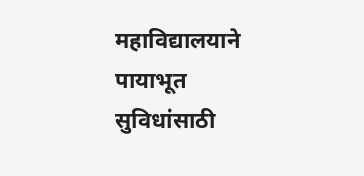महाविद्यालयाने पायाभूत सुविधांसाठी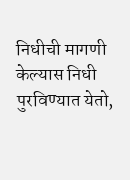निधीची मागणी केल्यास निधी पुरविण्यात येतो,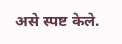असे स्पष्ट केले.